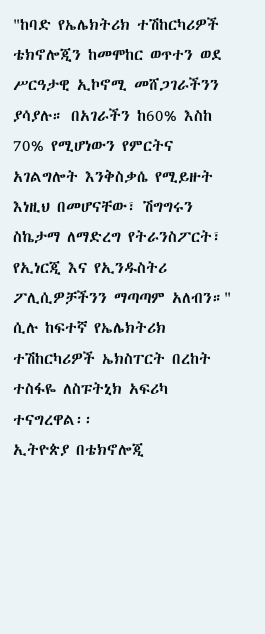"ከባድ የኤሌክትሪክ ተሽከርካሪዎች ቴክኖሎጂን ከመሞከር ወጥተን ወደ ሥርዓታዊ ኢኮኖሚ መሸጋገራችንን ያሳያሉ። በአገራችን ከ60% እስከ 70% የሚሆነውን የምርትና አገልግሎት እንቅስቃሴ የሚይዙት እነዚህ በመሆናቸው፣ ሽግግሩን ስኬታማ ለማድረግ የትራንስፖርት፣ የኢነርጂ እና የኢንዱስትሪ ፖሊሲዎቻችንን ማጣጣም አለብን።" ሲሉ ከፍተኛ የኤሌክትሪክ ተሽከርካሪዎች ኤክስፐርት በረከት ተስፋዬ ለስፑትኒክ አፍሪካ ተናግረዋል፡፡
ኢትዮጵያ በቴክኖሎጂ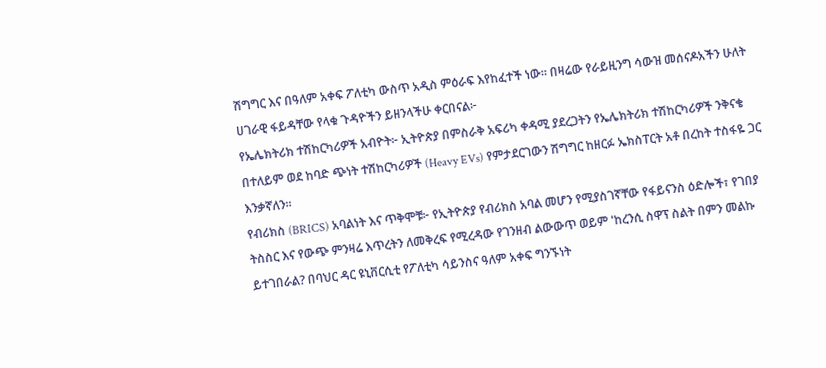ሽግግር እና በዓለም አቀፍ ፖለቲካ ውስጥ አዲስ ምዕራፍ እየከፈተች ነው። በዛሬው የራይዚንግ ሳውዝ መሰናዶአችን ሁለት ሀገራዊ ፋይዳቸው የላቁ ጉዳዮችን ይዘንላችሁ ቀርበናል፦
የኤሌክትሪክ ተሽከርካሪዎች አብዮት፦ ኢትዮጵያ በምስራቅ አፍሪካ ቀዳሚ ያደረጋትን የኤሌክትሪክ ተሽከርካሪዎች ንቅናቄ በተለይም ወደ ከባድ ጭነት ተሽከርካሪዎች (Heavy EVs) የምታደርገውን ሽግግር ከዘርፉ ኤክስፐርት አቶ በረከት ተስፋዬ ጋር እንቃኛለን።
የብሪክስ (BRICS) አባልነት እና ጥቅሞቹ፦ የኢትዮጵያ የብሪክስ አባል መሆን የሚያስገኛቸው የፋይናንስ ዕድሎች፣ የገበያ ትስስር እና የውጭ ምንዛሬ እጥረትን ለመቅረፍ የሚረዳው የገንዘብ ልውውጥ ወይም 'ከረንሲ ስዋፕ ስልት በምን መልኩ ይተገበራል? በባህር ዳር ዩኒቨርሲቲ የፖለቲካ ሳይንስና ዓለም አቀፍ ግንኙነት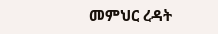መምህር ረዳት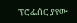ፕሮፌሰር ያየው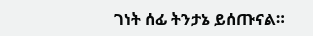ገነት ሰፊ ትንታኔ ይሰጡናል።